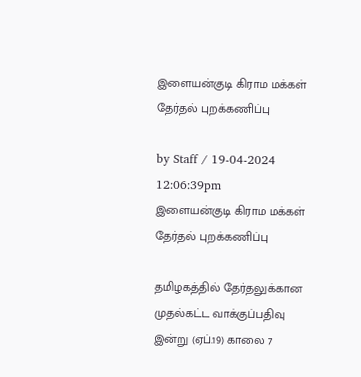இளையன்குடி கிராம மக்கள் தேர்தல் புறக்கணிப்பு

by Staff / 19-04-2024 12:06:39pm
இளையன்குடி கிராம மக்கள் தேர்தல் புறக்கணிப்பு

தமிழகத்தில் தேர்தலுக்கான முதல்கட்ட வாக்குப்பதிவு இன்று (ஏப்.19) காலை 7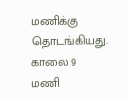மணிக்கு தொடங்கியது. காலை 9 மணி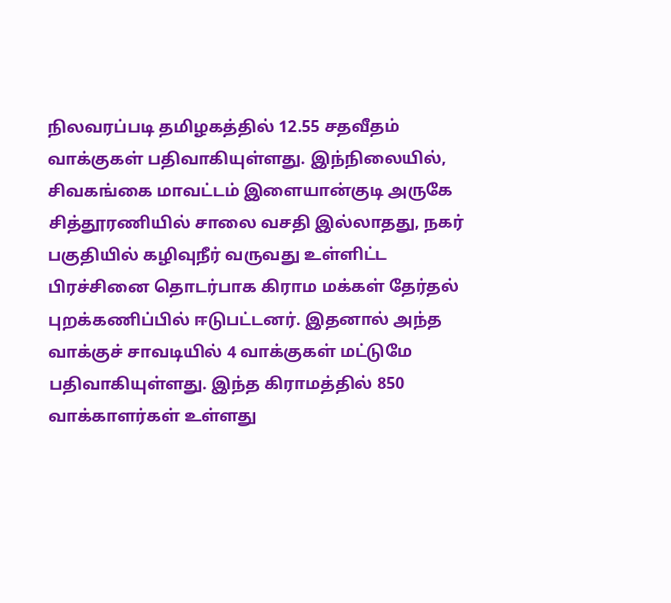நிலவரப்படி தமிழகத்தில் 12.55 சதவீதம் வாக்குகள் பதிவாகியுள்ளது. இந்நிலையில், சிவகங்கை மாவட்டம் இளையான்குடி அருகே சித்தூரணியில் சாலை வசதி இல்லாதது, நகர் பகுதியில் கழிவுநீர் வருவது உள்ளிட்ட பிரச்சினை தொடர்பாக கிராம மக்கள் தேர்தல் புறக்கணிப்பில் ஈடுபட்டனர். இதனால் அந்த வாக்குச் சாவடியில் 4 வாக்குகள் மட்டுமே பதிவாகியுள்ளது. இந்த கிராமத்தில் 850 வாக்காளர்கள் உள்ளது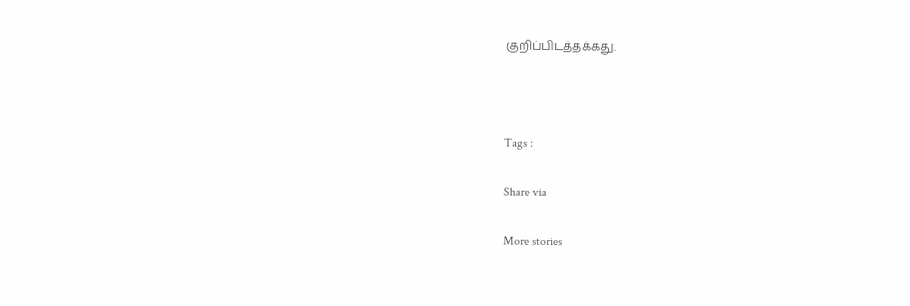குறிப்பிடத்தக்கது.



Tags :

Share via

More stories